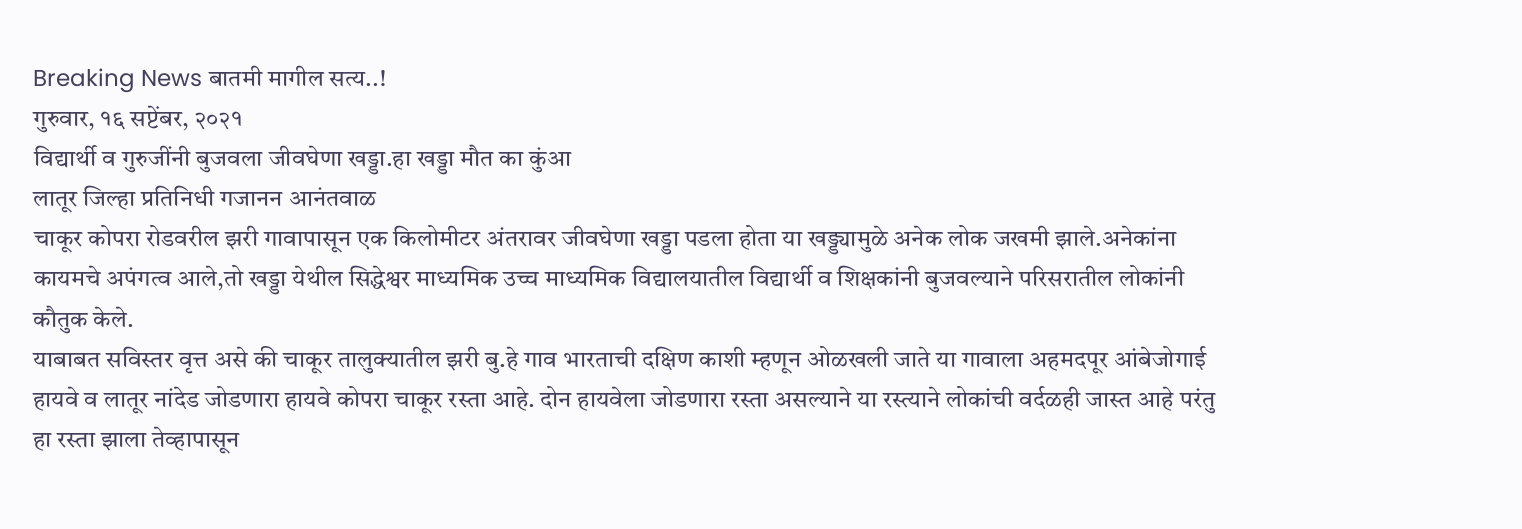Breaking News बातमी मागील सत्य..!
गुरुवार, १६ सप्टेंबर, २०२१
विद्यार्थी व गुरुजींनी बुजवला जीवघेणा खड्डा.हा खड्डा मौत का कुंआ
लातूर जिल्हा प्रतिनिधी गजानन आनंतवाळ
चाकूर कोपरा रोडवरील झरी गावापासून एक किलोमीटर अंतरावर जीवघेणा खड्डा पडला होता या खड्ड्यामुळे अनेक लोक जखमी झाले.अनेकांना कायमचे अपंगत्व आले,तो खड्डा येथील सिद्धेश्वर माध्यमिक उच्च माध्यमिक विद्यालयातील विद्यार्थी व शिक्षकांनी बुजवल्याने परिसरातील लोकांनी कौतुक केले.
याबाबत सविस्तर वृत्त असे की चाकूर तालुक्यातील झरी बु.हे गाव भारताची दक्षिण काशी म्हणून ओळखली जाते या गावाला अहमदपूर आंबेजोगाई हायवे व लातूर नांदेड जोडणारा हायवे कोपरा चाकूर रस्ता आहे. दोन हायवेला जोडणारा रस्ता असल्याने या रस्त्याने लोकांची वर्दळही जास्त आहे परंतु हा रस्ता झाला तेव्हापासून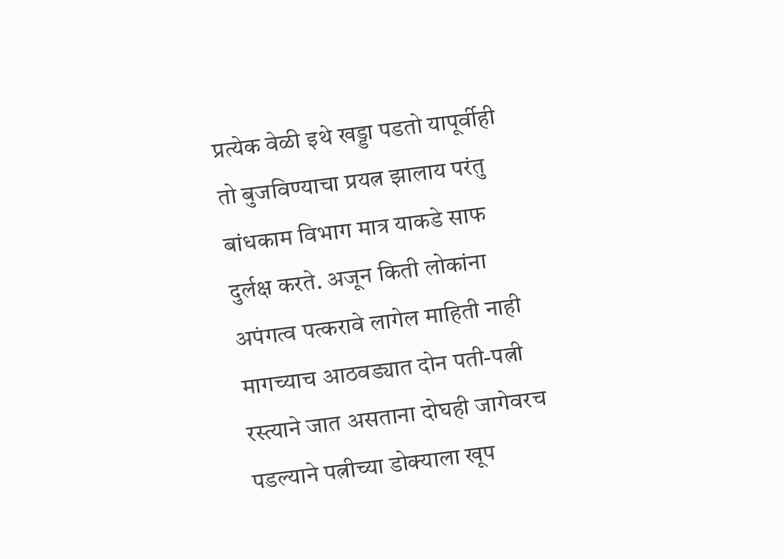प्रत्येक वेळी इथे खड्डा पडतो यापूर्वीही तो बुजविण्याचा प्रयत्न झालाय परंतु बांधकाम विभाग मात्र याकडे साफ दुर्लक्ष करते. अजून किती लोकांना अपंगत्व पत्करावे लागेल माहिती नाही मागच्याच आठवड्यात दोन पती-पत्नी रस्त्याने जात असताना दोघही जागेवरच पडल्याने पत्नीच्या डोक्याला खूप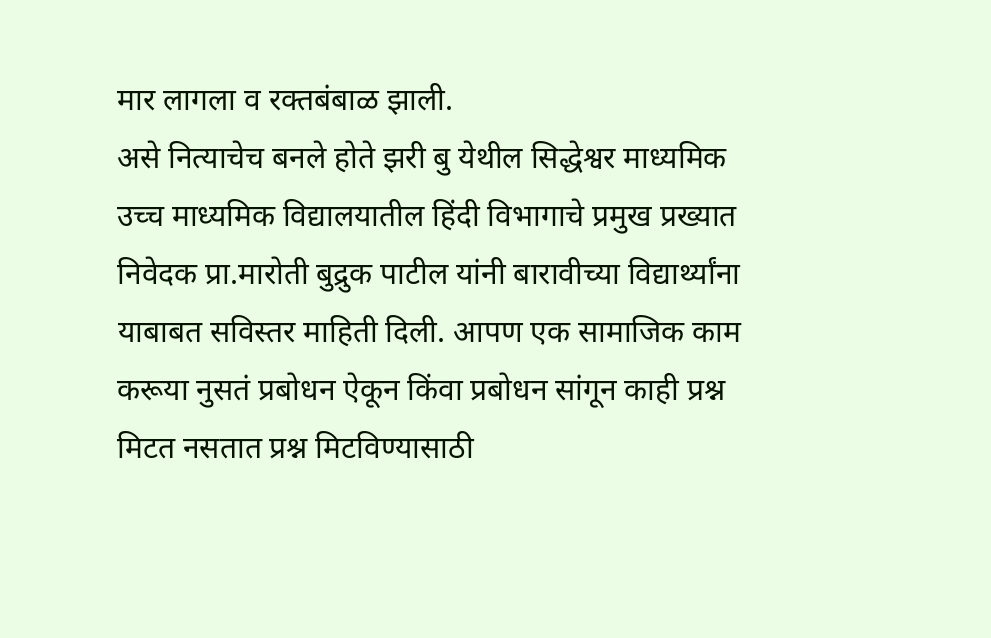मार लागला व रक्तबंबाळ झाली.
असे नित्याचेच बनले होते झरी बु येथील सिद्धेश्वर माध्यमिक उच्च माध्यमिक विद्यालयातील हिंदी विभागाचे प्रमुख प्रख्यात निवेदक प्रा.मारोती बुद्रुक पाटील यांनी बारावीच्या विद्यार्थ्यांना याबाबत सविस्तर माहिती दिली. आपण एक सामाजिक काम करूया नुसतं प्रबोधन ऐकून किंवा प्रबोधन सांगून काही प्रश्न मिटत नसतात प्रश्न मिटविण्यासाठी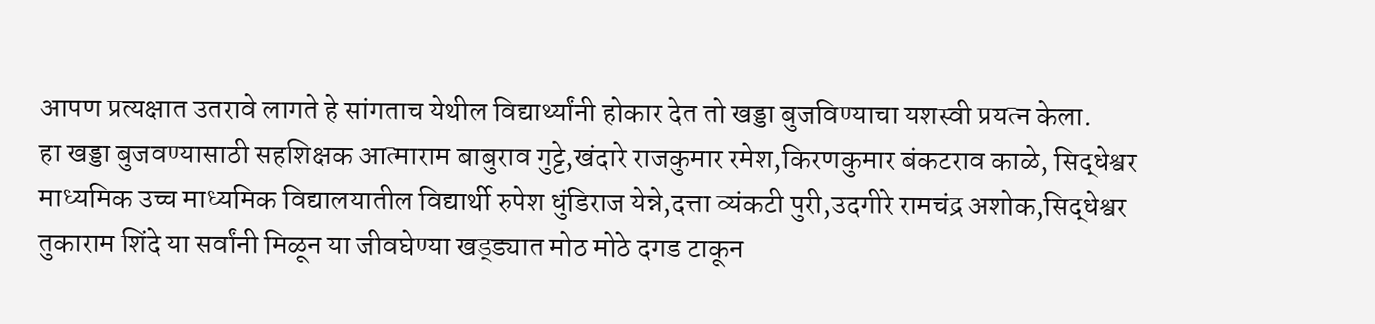आपण प्रत्यक्षात उतरावे लागते हे सांगताच येथील विद्यार्थ्यांनी होकार देत तो खड्डा बुजविण्याचा यशस्वी प्रयत्न केला.
हा खड्डा बुजवण्यासाठी सहशिक्षक आत्माराम बाबुराव गुट्टे,खंदारे राजकुमार रमेश,किरणकुमार बंकटराव काळे, सिद्धेश्वर माध्यमिक उच्च माध्यमिक विद्यालयातील विद्यार्थी रुपेश धुंडिराज येन्ने,दत्ता व्यंकटी पुरी,उदगीरे रामचंद्र अशोक,सिद्धेश्वर तुकाराम शिंदे या सर्वांनी मिळून या जीवघेण्या खड्ड्यात मोठ मोठे दगड टाकून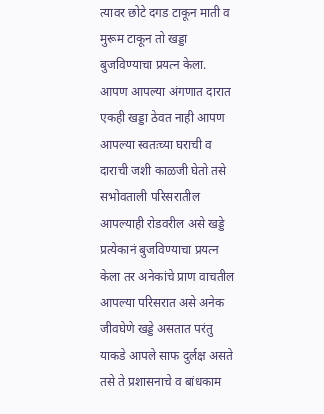त्यावर छोटे दगड टाकून माती व मुरूम टाकून तो खड्डा बुजविण्याचा प्रयत्न केला.
आपण आपल्या अंगणात दारात एकही खड्डा ठेवत नाही आपण आपल्या स्वतःच्या घराची व दाराची जशी काळजी घेतो तसे सभोवताली परिसरातील आपल्याही रोडवरील असे खड्डे प्रत्येकानं बुजविण्याचा प्रयत्न केला तर अनेकांचे प्राण वाचतील आपल्या परिसरात असे अनेक जीवघेणे खड्डे असतात परंतु याकडे आपले साफ दुर्लक्ष असते तसे ते प्रशासनाचे व बांधकाम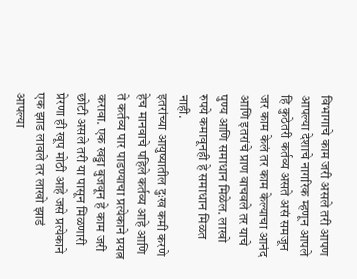विभागाचे काम जरी असले तरी आपण आपल्या देशाचे नागरिक म्हणून आपले हि कुठेतरी कर्तव्य असते असं समजून जर काम केलं तर काम केल्याचा आनंद आणि इतरांचे प्राण वाचवले तर याचे पुण्य आणि समाधान मिळेल. लाखो रुपये कमावूनही हे समाधान मिळत नाही.
इतरांच्या आयुष्यातील दुःख कमी करणे हेच मानवाचे पहिले कर्तव्य आहे आणि ते कर्तव्य पार पाडण्याचा प्रत्येकाने प्रयत्न करावा. एक खड्डा बुजवून हे काम जरी छोटी असले तरी या पासून मिळणारी प्रेरणा ही खूप मोठी आहे जसे प्रत्येकाने एक झाड लावले तर लाखो झाडं आपल्या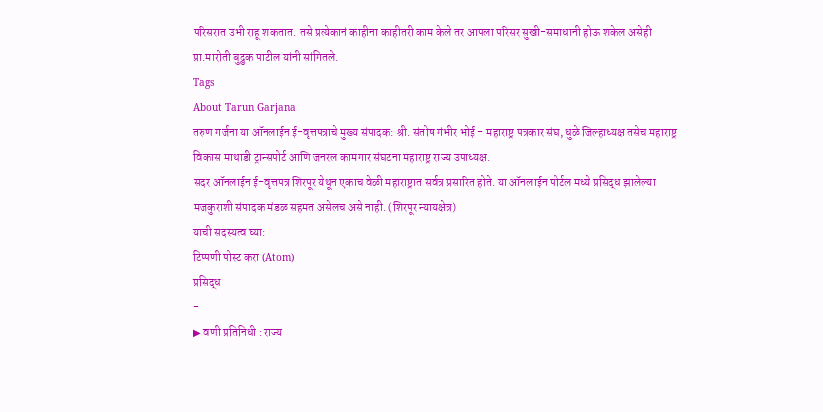परिसरात उभी राहू शकतात. तसे प्रत्येकानं काहीना काहीतरी काम केले तर आपला परिसर सुखी-समाधानी होऊ शकेल असेही प्रा.मारोती बुद्रुक पाटील यांनी सांगितले.
Tags
About Tarun Garjana
तरुण गर्जना या ऑनलाईन ई-वृत्तपत्राचे मुख्य संपादक: श्री. संतोष गंभीर भोई - महाराष्ट्र पत्रकार संघ, धुळे जिल्हाध्यक्ष तसेच महाराष्ट्र विकास माथाडी ट्रान्सपोर्ट आणि जनरल कामगार संघटना महाराष्ट्र राज्य उपाध्यक्ष.
सदर ऑनलाईन ई-वृत्तपत्र शिरपूर येथून एकाच वेळी महाराष्ट्रात सर्वत्र प्रसारित होते. या ऑनलाईन पोर्टल मध्ये प्रसिद्ध झालेल्या मजकुराशी संपादक मंडळ सहमत असेलच असे नाही. (शिरपूर न्यायक्षेत्र)
याची सदस्यत्व घ्या:
टिप्पणी पोस्ट करा (Atom)
प्रसिद्ध
-
▶ वणी प्रतिनिधी : राज्य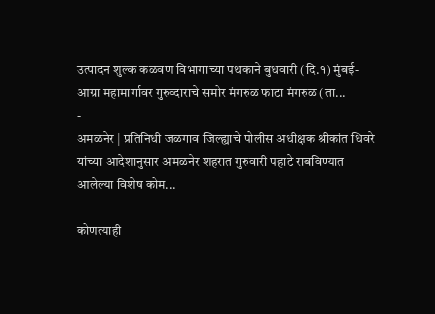उत्पादन शुल्क कळवण विभागाच्या पथकाने बुधवारी (दि.१) मुंबई-आग्रा महामार्गावर गुरुव्दाराचे समोर मंगरुळ फाटा मंगरुळ (ता...
-
अमळनेर | प्रतिनिधी जळगाव जिल्ह्याचे पोलीस अधीक्षक श्रीकांत धिवरे यांच्या आदेशानुसार अमळनेर शहरात गुरुवारी पहाटे राबविण्यात आलेल्या विशेष कोम...

कोणत्याही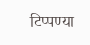टिप्पण्या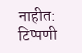नाहीत:
टिप्पणी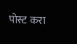पोस्ट करा